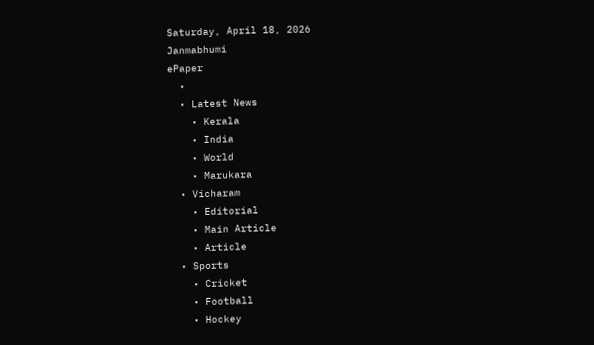Saturday, April 18, 2026
Janmabhumi
ePaper
  •
  • Latest News
    • Kerala
    • India
    • World
    • Marukara
  • Vicharam
    • Editorial
    • Main Article
    • Article
  • Sports
    • Cricket
    • Football
    • Hockey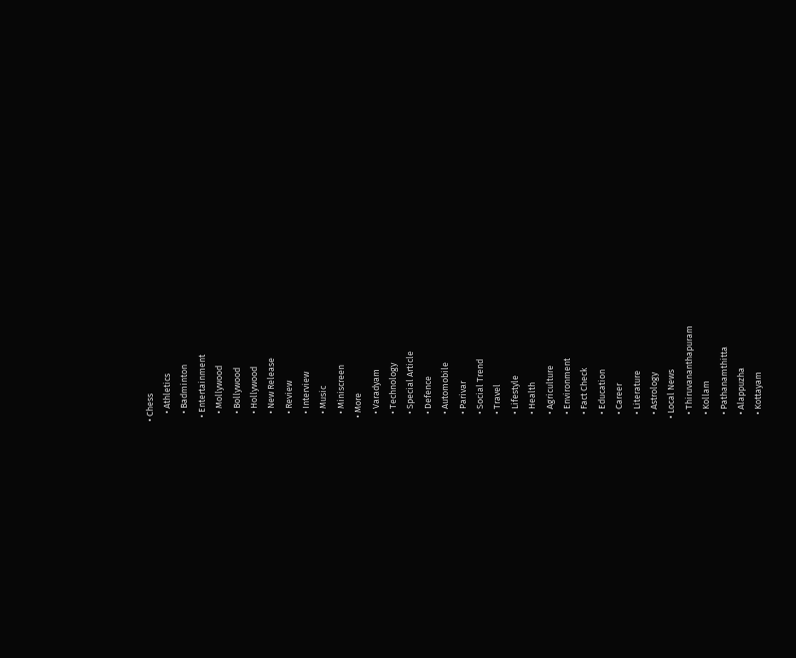• Chess
    • Athletics
    • Badminton
  • Entertainment
    • Mollywood
    • Bollywood
    • Hollywood
    • New Release
    • Review
    • Interview
    • Music
    • Miniscreen
  • More
    • Varadyam
    • Technology
    • Special Article
    • Defence
    • Automobile
    • Parivar
    • Social Trend
    • Travel
    • Lifestyle
    • Health
    • Agriculture
    • Environment
    • Fact Check
    • Education
    • Career
    • Literature
    • Astrology
  • Local News
    • Thiruvananthapuram
    • Kollam
    • Pathanamthitta
    • Alappuzha
    • Kottayam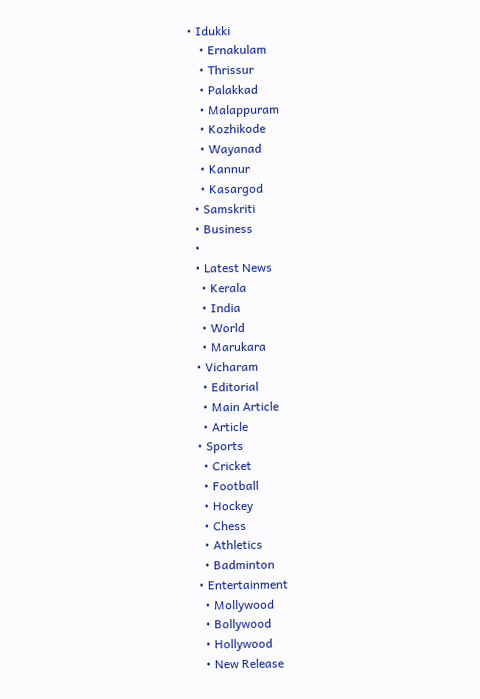• Idukki
    • Ernakulam
    • Thrissur
    • Palakkad
    • Malappuram
    • Kozhikode
    • Wayanad
    • Kannur
    • Kasargod
  • Samskriti
  • Business
  •
  • Latest News
    • Kerala
    • India
    • World
    • Marukara
  • Vicharam
    • Editorial
    • Main Article
    • Article
  • Sports
    • Cricket
    • Football
    • Hockey
    • Chess
    • Athletics
    • Badminton
  • Entertainment
    • Mollywood
    • Bollywood
    • Hollywood
    • New Release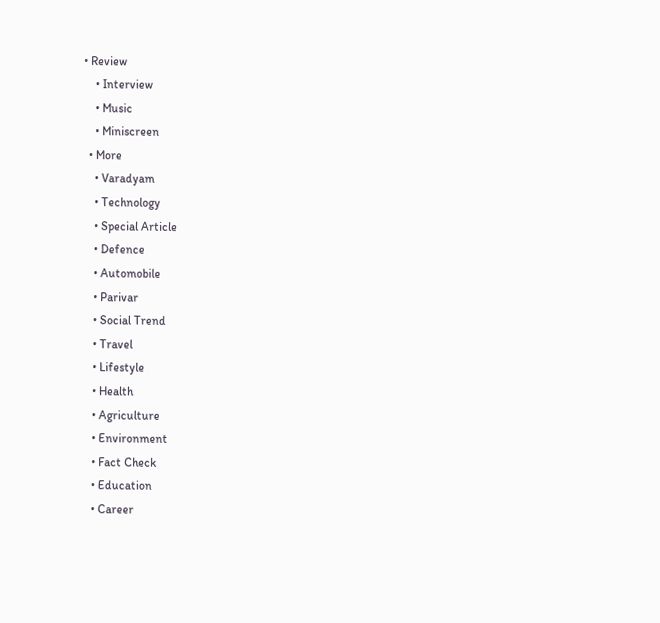• Review
    • Interview
    • Music
    • Miniscreen
  • More
    • Varadyam
    • Technology
    • Special Article
    • Defence
    • Automobile
    • Parivar
    • Social Trend
    • Travel
    • Lifestyle
    • Health
    • Agriculture
    • Environment
    • Fact Check
    • Education
    • Career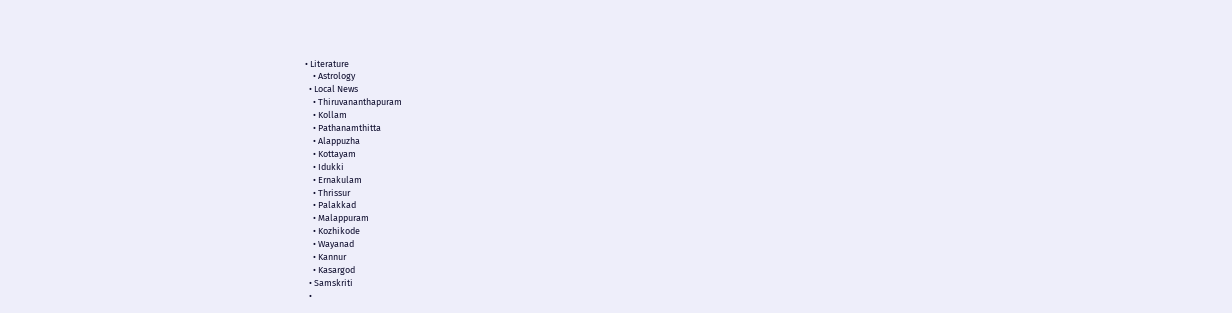• Literature
    • Astrology
  • Local News
    • Thiruvananthapuram
    • Kollam
    • Pathanamthitta
    • Alappuzha
    • Kottayam
    • Idukki
    • Ernakulam
    • Thrissur
    • Palakkad
    • Malappuram
    • Kozhikode
    • Wayanad
    • Kannur
    • Kasargod
  • Samskriti
  •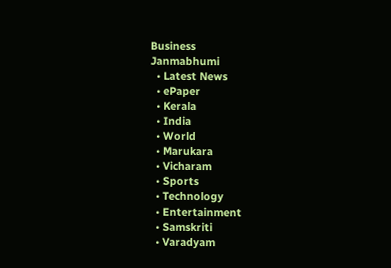Business
Janmabhumi
  • Latest News
  • ePaper
  • Kerala
  • India
  • World
  • Marukara
  • Vicharam
  • Sports
  • Technology
  • Entertainment
  • Samskriti
  • Varadyam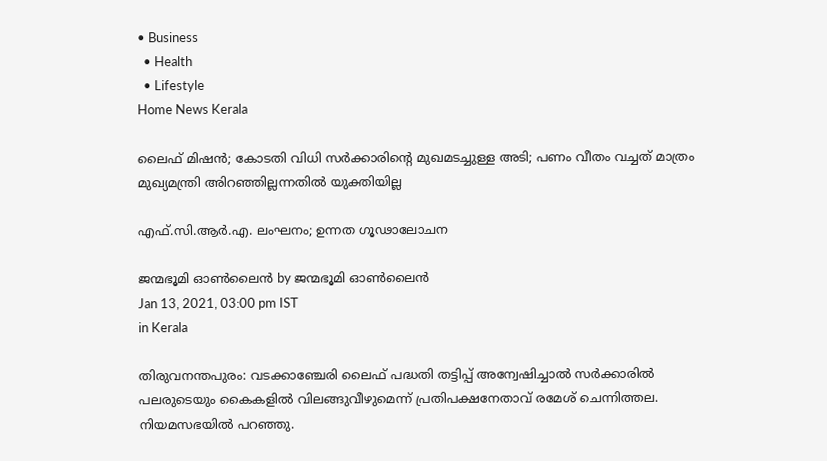• Business
  • Health
  • Lifestyle
Home News Kerala

ലൈഫ് മിഷന്‍; കോടതി വിധി സര്‍ക്കാരിന്റെ മുഖമടച്ചുള്ള അടി; പണം വീതം വച്ചത് മാത്രം മുഖ്യമന്ത്രി അിറഞ്ഞില്ലന്നതില്‍ യുക്തിയില്ല

എഫ്.സി.ആര്‍.എ. ലംഘനം; ഉന്നത ഗൂഢാലോചന

ജന്മഭൂമി ഓണ്‍ലൈന്‍ by ജന്മഭൂമി ഓണ്‍ലൈന്‍
Jan 13, 2021, 03:00 pm IST
in Kerala

തിരുവനന്തപുരം: വടക്കാഞ്ചേരി ലൈഫ് പദ്ധതി തട്ടിപ്പ് അന്വേഷിച്ചാല്‍ സര്‍ക്കാരില്‍ പലരുടെയും കൈകളില്‍ വിലങ്ങുവീഴുമെന്ന് പ്രതിപക്ഷനേതാവ് രമേശ് ചെന്നിത്തല.  നിയമസഭയില്‍ പറഞ്ഞു.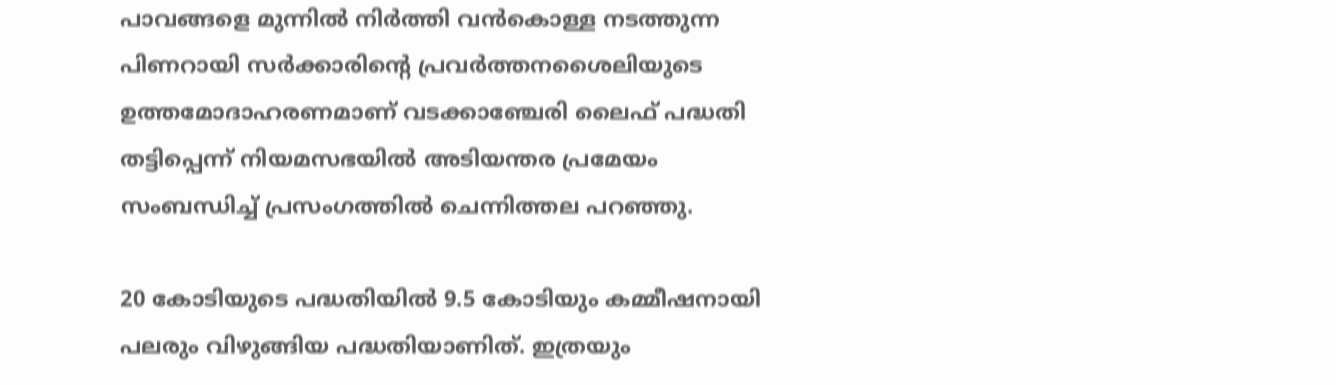പാവങ്ങളെ മുന്നില്‍ നിര്‍ത്തി വന്‍കൊള്ള നടത്തുന്ന പിണറായി സര്‍ക്കാരിന്റെ പ്രവര്‍ത്തനശൈലിയുടെ ഉത്തമോദാഹരണമാണ് വടക്കാഞ്ചേരി ലൈഫ് പദ്ധതി തട്ടിപ്പെന്ന് നിയമസഭയില്‍ അടിയന്തര പ്രമേയം സംബന്ധിച്ച് പ്രസംഗത്തില്‍ ചെന്നിത്തല പറഞ്ഞു.

20 കോടിയുടെ പദ്ധതിയില്‍ 9.5 കോടിയും കമ്മീഷനായി പലരും വിഴുങ്ങിയ പദ്ധതിയാണിത്. ഇത്രയും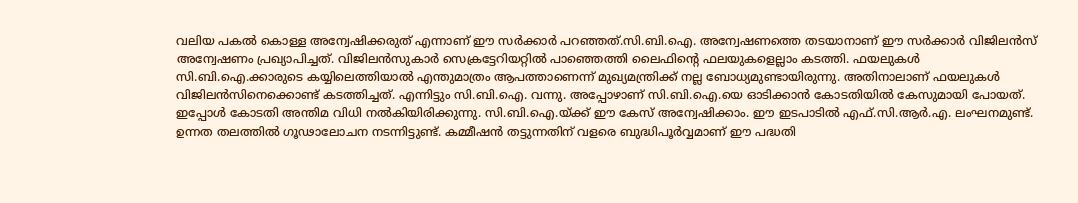വലിയ പകല്‍ കൊള്ള അന്വേഷിക്കരുത് എന്നാണ് ഈ സര്‍ക്കാര്‍ പറഞ്ഞത്.സി.ബി.ഐ. അന്വേഷണത്തെ തടയാനാണ് ഈ സര്‍ക്കാര്‍ വിജിലന്‍സ് അന്വേഷണം പ്രഖ്യാപിച്ചത്. വിജിലന്‍സുകാര്‍ സെക്രട്ടേറിയറ്റില്‍ പാഞ്ഞെത്തി ലൈഫിന്റെ ഫലയുകളെല്ലാം കടത്തി. ഫയലുകള്‍ സി.ബി.ഐ.ക്കാരുടെ കയ്യിലെത്തിയാല്‍ എന്തുമാത്രം ആപത്താണെന്ന് മുഖ്യമന്ത്രിക്ക് നല്ല ബോധ്യമുണ്ടായിരുന്നു. അതിനാലാണ് ഫയലുകള്‍ വിജിലന്‍സിനെക്കൊണ്ട് കടത്തിച്ചത്. എന്നിട്ടും സി.ബി.ഐ. വന്നു. അപ്പോഴാണ് സി.ബി.ഐ.യെ ഓടിക്കാന്‍ കോടതിയില്‍ കേസുമായി പോയത്. ഇപ്പോള്‍ കോടതി അന്തിമ വിധി നല്‍കിയിരിക്കുന്നു. സി.ബി.ഐ.യ്‌ക്ക് ഈ കേസ് അന്വേഷിക്കാം. ഈ ഇടപാടില്‍ എഫ്.സി.ആര്‍.എ. ലംഘനമുണ്ട്. ഉന്നത തലത്തില്‍ ഗൂഢാലോചന നടന്നിട്ടുണ്ട്. കമ്മീഷന്‍ തട്ടുന്നതിന് വളരെ ബുദ്ധിപൂര്‍വ്വമാണ് ഈ പദ്ധതി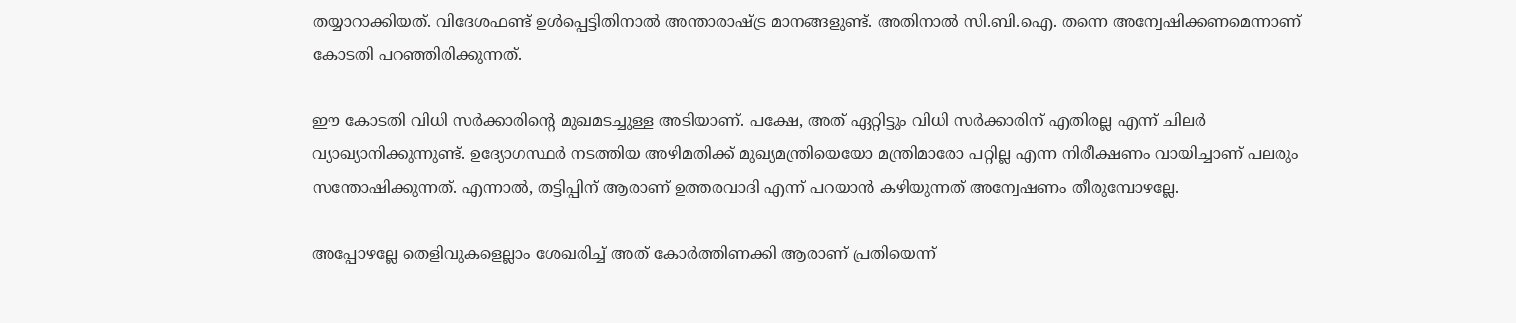തയ്യാറാക്കിയത്. വിദേശഫണ്ട് ഉള്‍പ്പെട്ടിതിനാല്‍ അന്താരാഷ്‌ട്ര മാനങ്ങളുണ്ട്. അതിനാല്‍ സി.ബി.ഐ. തന്നെ അന്വേഷിക്കണമെന്നാണ് കോടതി പറഞ്ഞിരിക്കുന്നത്.

ഈ കോടതി വിധി സര്‍ക്കാരിന്റെ മുഖമടച്ചുള്ള അടിയാണ്. പക്ഷേ, അത് ഏറ്റിട്ടും വിധി സര്‍ക്കാരിന് എതിരല്ല എന്ന് ചിലര്‍ വ്യാഖ്യാനിക്കുന്നുണ്ട്. ഉദ്യോഗസ്ഥര്‍ നടത്തിയ അഴിമതിക്ക് മുഖ്യമന്ത്രിയെയോ മന്ത്രിമാരോ പറ്റില്ല എന്ന നിരീക്ഷണം വായിച്ചാണ് പലരും സന്തോഷിക്കുന്നത്. എന്നാല്‍, തട്ടിപ്പിന് ആരാണ് ഉത്തരവാദി എന്ന് പറയാന്‍ കഴിയുന്നത് അന്വേഷണം തീരുമ്പോഴല്ലേ.

അപ്പോഴല്ലേ തെളിവുകളെല്ലാം ശേഖരിച്ച് അത് കോര്‍ത്തിണക്കി ആരാണ് പ്രതിയെന്ന്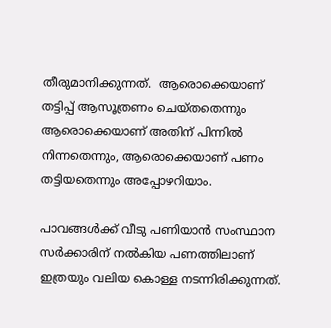തീരുമാനിക്കുന്നത്.  ആരൊക്കെയാണ് തട്ടിപ്പ് ആസൂത്രണം ചെയ്തതെന്നും ആരൊക്കെയാണ് അതിന് പിന്നില്‍ നിന്നതെന്നും, ആരൊക്കെയാണ് പണം തട്ടിയതെന്നും അപ്പോഴറിയാം.

പാവങ്ങള്‍ക്ക് വീടു പണിയാന്‍ സംസ്ഥാന സര്‍ക്കാരിന് നല്‍കിയ പണത്തിലാണ് ഇത്രയും വലിയ കൊള്ള നടന്നിരിക്കുന്നത്.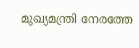മുഖ്യമന്ത്രി നേരത്തേ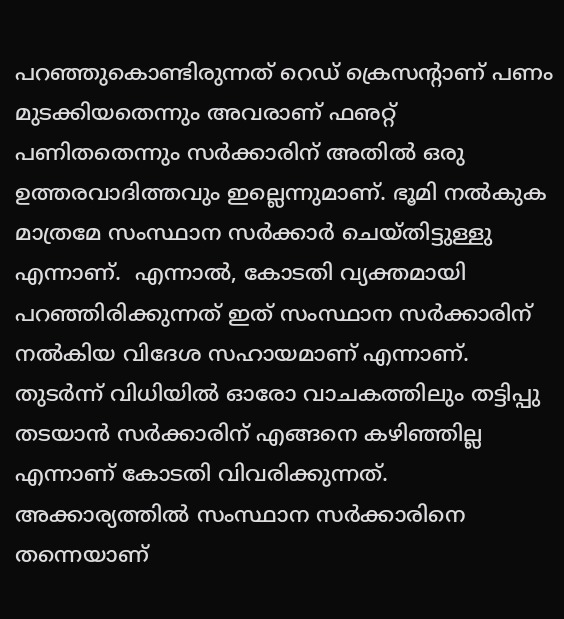പറഞ്ഞുകൊണ്ടിരുന്നത് റെഡ് ക്രെസന്റാണ് പണം മുടക്കിയതെന്നും അവരാണ് ഫഌറ്റ്  പണിതതെന്നും സര്‍ക്കാരിന് അതില്‍ ഒരു ഉത്തരവാദിത്തവും ഇല്ലെന്നുമാണ്. ഭൂമി നല്‍കുക മാത്രമേ സംസ്ഥാന സര്‍ക്കാര്‍ ചെയ്തിട്ടുള്ളു എന്നാണ്.  എന്നാല്‍, കോടതി വ്യക്തമായി പറഞ്ഞിരിക്കുന്നത് ഇത് സംസ്ഥാന സര്‍ക്കാരിന് നല്‍കിയ വിദേശ സഹായമാണ് എന്നാണ്. തുടര്‍ന്ന് വിധിയില്‍ ഓരോ വാചകത്തിലും തട്ടിപ്പു തടയാന്‍ സര്‍ക്കാരിന് എങ്ങനെ കഴിഞ്ഞില്ല എന്നാണ് കോടതി വിവരിക്കുന്നത്. അക്കാര്യത്തില്‍ സംസ്ഥാന സര്‍ക്കാരിനെ തന്നെയാണ്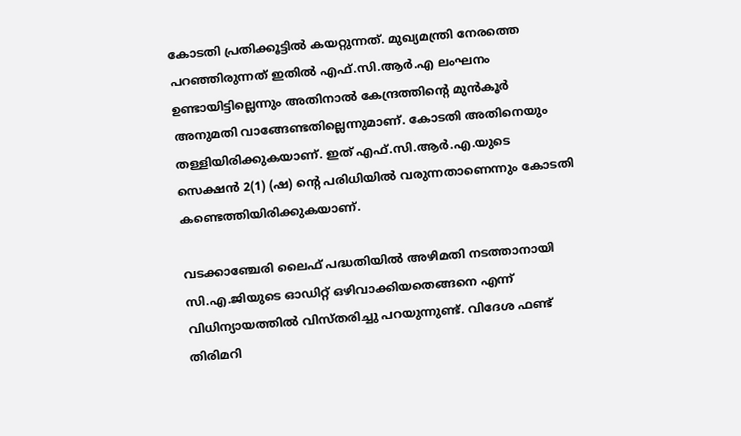കോടതി പ്രതിക്കൂട്ടില്‍ കയറ്റുന്നത്. മുഖ്യമന്ത്രി നേരത്തെ പറഞ്ഞിരുന്നത് ഇതില്‍ എഫ്.സി.ആര്‍.എ ലംഘനം ഉണ്ടായിട്ടില്ലെന്നും അതിനാല്‍ കേന്ദ്രത്തിന്റെ മുന്‍കൂര്‍ അനുമതി വാങ്ങേണ്ടതില്ലെന്നുമാണ്. കോടതി അതിനെയും തള്ളിയിരിക്കുകയാണ്. ഇത് എഫ്.സി.ആര്‍.എ.യുടെ സെക്ഷന്‍ 2(1) (ഷ) ന്റെ പരിധിയില്‍ വരുന്നതാണെന്നും കോടതി കണ്ടെത്തിയിരിക്കുകയാണ്.

വടക്കാഞ്ചേരി ലൈഫ് പദ്ധതിയില്‍ അഴിമതി നടത്താനായി സി.എ.ജിയുടെ ഓഡിറ്റ് ഒഴിവാക്കിയതെങ്ങനെ എന്ന് വിധിന്യായത്തില്‍ വിസ്തരിച്ചു പറയുന്നുണ്ട്. വിദേശ ഫണ്ട് തിരിമറി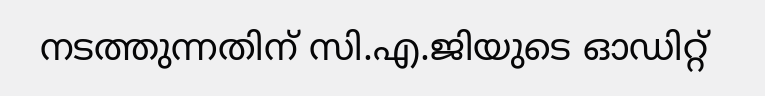നടത്തുന്നതിന് സി.എ.ജിയുടെ ഓഡിറ്റ്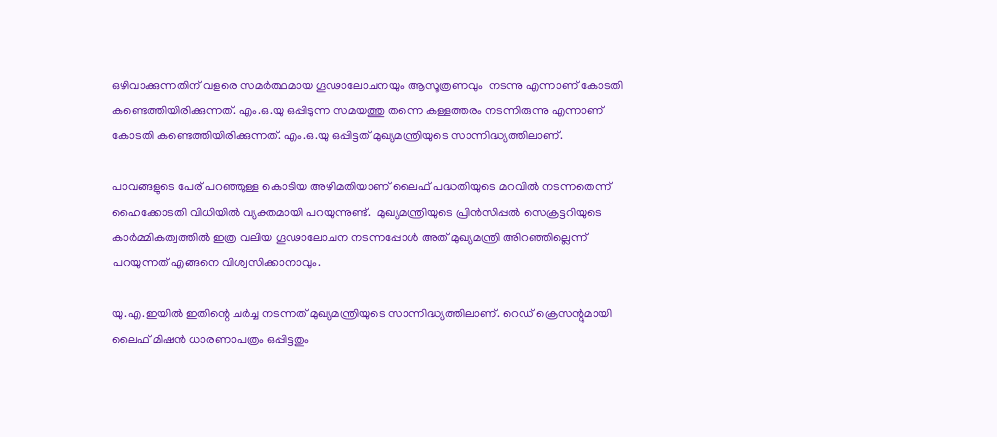ഒഴിവാക്കുന്നതിന് വളരെ സമര്‍ത്ഥമായ ഗൂഢാലോചനയും ആസൂത്രണവും  നടന്നു എന്നാണ് കോടതി കണ്ടെത്തിയിരിക്കുന്നത്. എം.ഒ.യു ഒപ്പിടുന്ന സമയത്തു തന്നെ കള്ളത്തരം നടന്നിരുന്നു എന്നാണ് കോടതി കണ്ടെത്തിയിരിക്കുന്നത്. എം.ഒ.യു ഒപ്പിട്ടത് മുഖ്യമന്ത്രിയുടെ സാന്നിദ്ധ്യത്തിലാണ്.

പാവങ്ങളുടെ പേര് പറഞ്ഞുള്ള കൊടിയ അഴിമതിയാണ് ലൈഫ് പദ്ധതിയുടെ മറവില്‍ നടന്നതെന്ന് ഹൈക്കോടതി വിധിയില്‍ വ്യക്തമായി പറയുന്നുണ്ട്.  മുഖ്യമന്ത്രിയുടെ പ്രിന്‍സിപ്പല്‍ സെക്രട്ടറിയുടെ കാര്‍മ്മികത്വത്തില്‍ ഇത്ര വലിയ ഗൂഢാലോചന നടന്നപ്പോള്‍ അത് മുഖ്യമന്ത്രി അിറഞ്ഞില്ലെന്ന് പറയുന്നത് എങ്ങനെ വിശ്വസിക്കാനാവും.

യു.എ.ഇയില്‍ ഇതിന്റെ ചര്‍ച്ച നടന്നത് മുഖ്യമന്ത്രിയുടെ സാന്നിദ്ധ്യത്തിലാണ്. റെഡ് ക്രെസന്റുമായി ലൈഫ് മിഷന്‍ ധാരണാപത്രം ഒപ്പിട്ടതും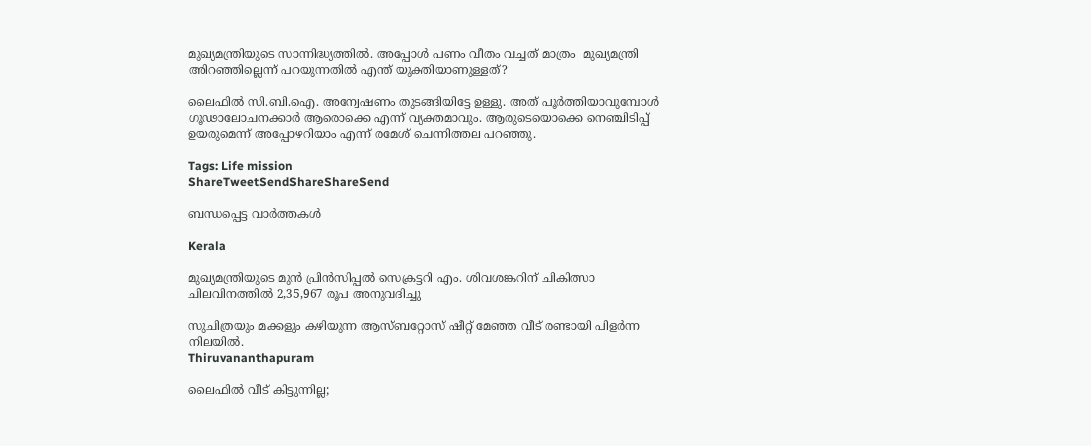മുഖ്യമന്ത്രിയുടെ സാന്നിദ്ധ്യത്തില്‍. അപ്പോള്‍ പണം വീതം വച്ചത് മാത്രം  മുഖ്യമന്ത്രി അിറഞ്ഞില്ലെന്ന് പറയുന്നതില്‍ എന്ത് യുക്തിയാണുള്ളത്?

ലൈഫില്‍ സി.ബി.ഐ. അന്വേഷണം തുടങ്ങിയിട്ടേ ഉള്ളു. അത് പൂര്‍ത്തിയാവുമ്പോള്‍ ഗൂഢാലോചനക്കാര്‍ ആരൊക്കെ എന്ന് വ്യക്തമാവും. ആരുടെയൊക്കെ നെഞ്ചിടിപ്പ് ഉയരുമെന്ന് അപ്പോഴറിയാം എന്ന് രമേശ് ചെന്നിത്തല പറഞ്ഞു.

Tags: Life mission
ShareTweetSendShareShareSend

ബന്ധപ്പെട്ട വാര്‍ത്തകള്‍

Kerala

മുഖ്യമന്ത്രിയുടെ മുന്‍ പ്രിന്‍സിപ്പല്‍ സെക്രട്ടറി എം. ശിവശങ്കറിന് ചികിത്സാ ചിലവിനത്തില്‍ 2,35,967 രൂപ അനുവദിച്ചു

സുചിത്രയും മക്കളും കഴിയുന്ന ആസ്ബറ്റോസ് ഷീറ്റ് മേഞ്ഞ വീട് രണ്ടായി പിളര്‍ന്ന നിലയില്‍.
Thiruvananthapuram

ലൈഫില്‍ വീട് കിട്ടുന്നില്ല;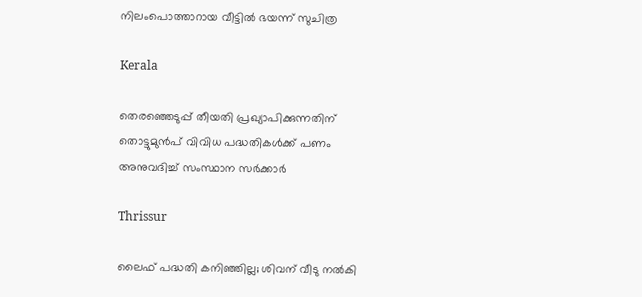നിലംപൊത്താറായ വീട്ടില്‍ ഭയന്ന് സുചിത്ര

Kerala

തെരഞ്ഞെടുപ്പ് തീയതി പ്രഖ്യാപിക്കുന്നതിന് തൊട്ടുമുന്‍പ് വിവിധ പദ്ധതികള്‍ക്ക് പണം അനുവദിച്ച് സംസ്ഥാന സര്‍ക്കാര്‍

Thrissur

ലൈഫ് പദ്ധതി കനിഞ്ഞില്ല; ശിവന് വീടു നല്‍കി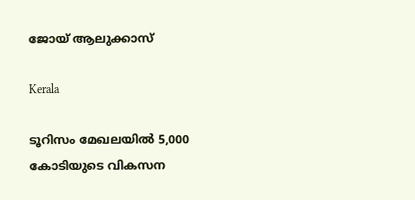ജോയ് ആലുക്കാസ്

Kerala

ടൂറിസം മേഖലയില്‍ 5,000 കോടിയുടെ വികസന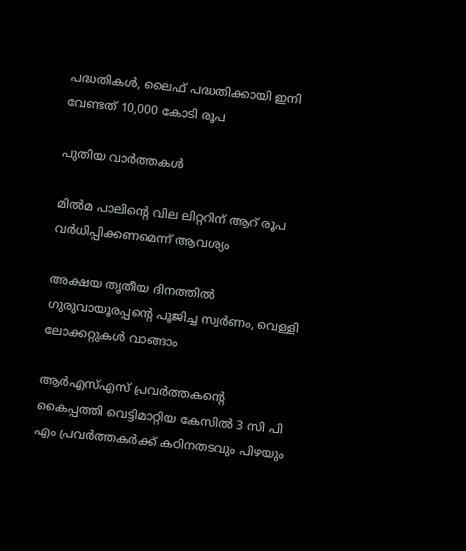പദ്ധതികള്‍, ലൈഫ് പദ്ധതിക്കായി ഇനി വേണ്ടത് 10,000 കോടി രൂപ

പുതിയ വാര്‍ത്തകള്‍

മില്‍മ പാലിന്റെ വില ലിറ്ററിന് ആറ് രൂപ വര്‍ധിപ്പിക്കണമെന്ന് ആവശ്യം

അക്ഷയ തൃതീയ ദിനത്തില്‍ ഗുരുവായൂരപ്പന്റെ പൂജിച്ച സ്വര്‍ണം, വെള്ളി ലോക്കറ്റുകള്‍ വാങ്ങാം

ആര്‍എസ്എസ് പ്രവര്‍ത്തകന്റെ കൈപ്പത്തി വെട്ടിമാറ്റിയ കേസില്‍ 3 സി പി എം പ്രവര്‍ത്തകര്‍ക്ക് കഠിനതടവും പിഴയും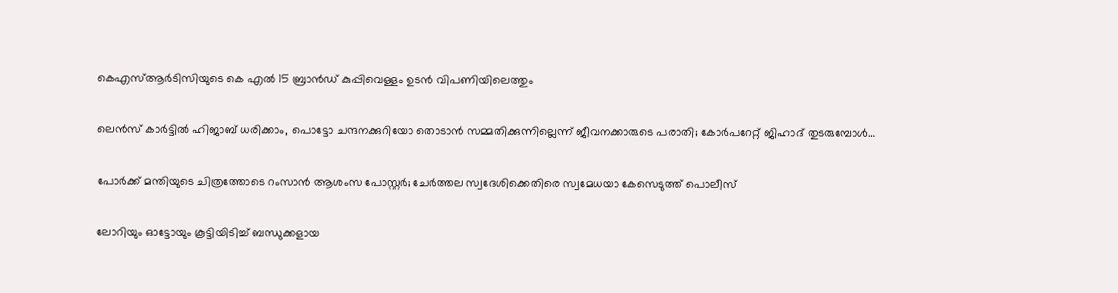കെഎസ്ആര്‍ടിസിയുടെ കെ എല്‍ 15 ബ്രാന്‍ഡ് കുപ്പിവെള്ളം ഉടന്‍ വിപണിയിലെത്തും

ലെന്‍സ് കാര്‍ട്ടില്‍ ഹിജാബ് ധരിക്കാം, പൊട്ടോ ചന്ദനക്കുറിയോ തൊടാന്‍ സമ്മതിക്കുന്നില്ലെന്ന് ജീവനക്കാരുടെ പരാതി; കോര്‍പറേറ്റ് ജിഹാദ് തുടരുമ്പോള്‍…

പോര്‍ക്ക് മന്തിയുടെ ചിത്രത്തോടെ റംസാന്‍ ആശംസ പോസ്റ്റര്‍; ചേര്‍ത്തല സ്വദേശിക്കെതിരെ സ്വമേധയാ കേസെടുത്ത് പൊലീസ്

ലോറിയും ഓട്ടോയും കൂട്ടിയിടിച്ച് ബന്ധുക്കളായ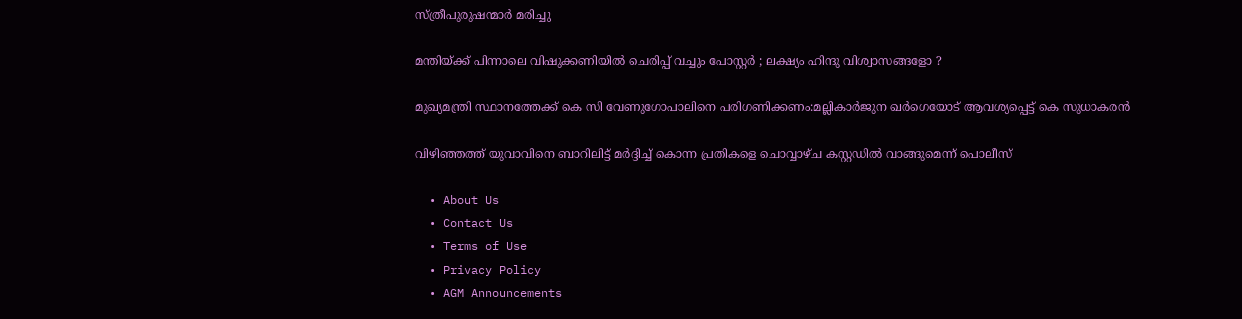സ്ത്രീപുരുഷന്മാര്‍ മരിച്ചു

മന്തിയ്‌ക്ക് പിന്നാലെ വിഷുക്കണിയിൽ ചെരിപ്പ് വച്ചും പോസ്റ്റർ ; ലക്ഷ്യം ഹിന്ദു വിശ്വാസങ്ങളോ ?

മുഖ്യമന്ത്രി സ്ഥാനത്തേക്ക് കെ സി വേണുഗോപാലിനെ പരിഗണിക്കണം:മല്ലികാര്‍ജുന ഖര്‍ഗെയോട് ആവശ്യപ്പെട്ട് കെ സുധാകരന്‍

വിഴിഞ്ഞത്ത് യുവാവിനെ ബാറിലിട്ട് മര്‍ദ്ദിച്ച് കൊന്ന പ്രതികളെ ചൊവ്വാഴ്ച കസ്റ്റഡില്‍ വാങ്ങുമെന്ന് പൊലീസ്

  • About Us
  • Contact Us
  • Terms of Use
  • Privacy Policy
  • AGM Announcements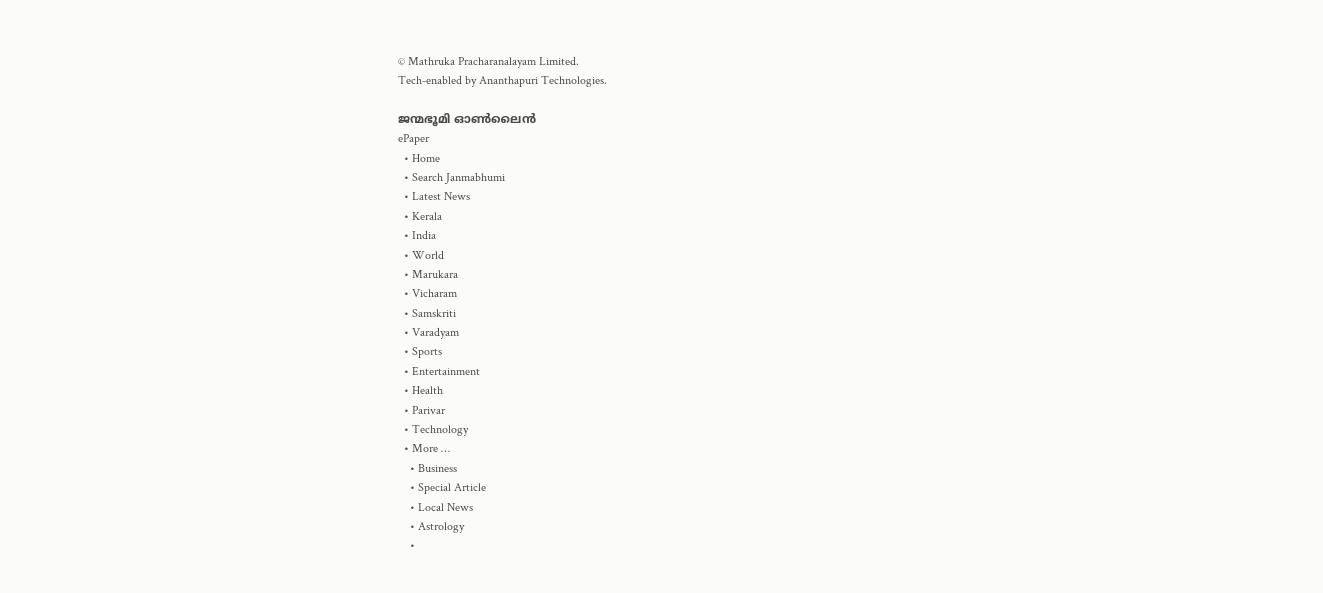© Mathruka Pracharanalayam Limited.
Tech-enabled by Ananthapuri Technologies.

ജന്മഭൂമി ഓണ്‍ലൈന്‍
ePaper
  • Home
  • Search Janmabhumi
  • Latest News
  • Kerala
  • India
  • World
  • Marukara
  • Vicharam
  • Samskriti
  • Varadyam
  • Sports
  • Entertainment
  • Health
  • Parivar
  • Technology
  • More …
    • Business
    • Special Article
    • Local News
    • Astrology
    •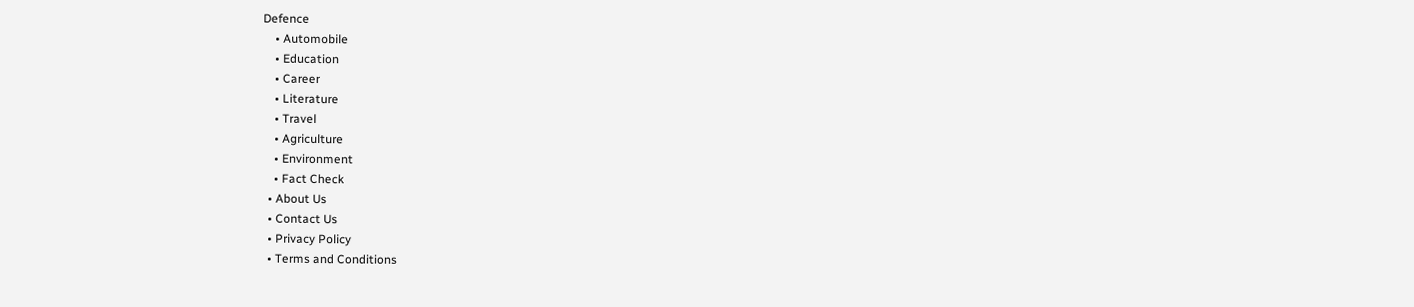Defence
    • Automobile
    • Education
    • Career
    • Literature
    • Travel
    • Agriculture
    • Environment
    • Fact Check
  • About Us
  • Contact Us
  • Privacy Policy
  • Terms and Conditions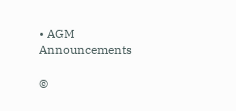• AGM Announcements

©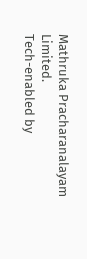Mathruka Pracharanalayam Limited.
Tech-enabled by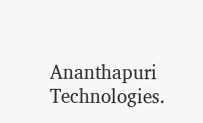Ananthapuri Technologies.